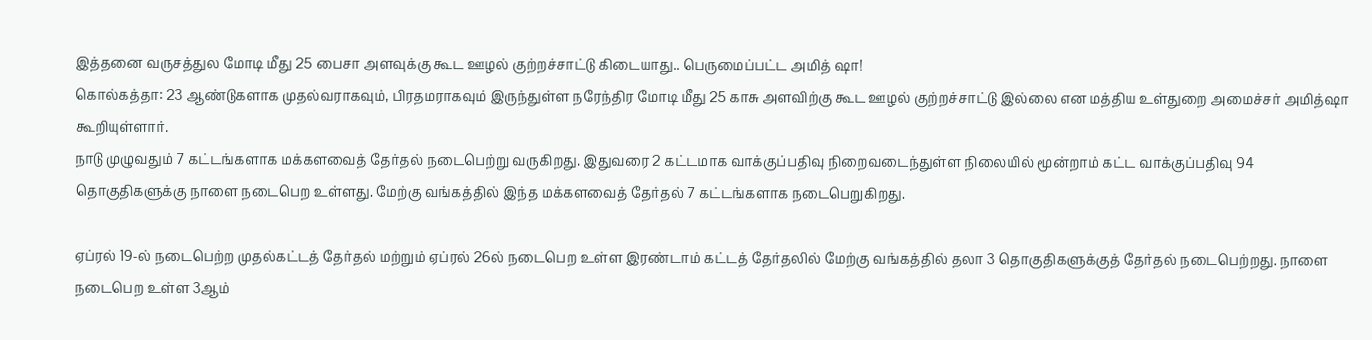இத்தனை வருசத்துல மோடி மீது 25 பைசா அளவுக்கு கூட ஊழல் குற்றச்சாட்டு கிடையாது.. பெருமைப்பட்ட அமித் ஷா!
கொல்கத்தா: 23 ஆண்டுகளாக முதல்வராகவும், பிரதமராகவும் இருந்துள்ள நரேந்திர மோடி மீது 25 காசு அளவிற்கு கூட ஊழல் குற்றச்சாட்டு இல்லை என மத்திய உள்துறை அமைச்சர் அமித்ஷா கூறியுள்ளார்.
நாடு முழுவதும் 7 கட்டங்களாக மக்களவைத் தேர்தல் நடைபெற்று வருகிறது. இதுவரை 2 கட்டமாக வாக்குப்பதிவு நிறைவடைந்துள்ள நிலையில் மூன்றாம் கட்ட வாக்குப்பதிவு 94 தொகுதிகளுக்கு நாளை நடைபெற உள்ளது. மேற்கு வங்கத்தில் இந்த மக்களவைத் தேர்தல் 7 கட்டங்களாக நடைபெறுகிறது.

ஏப்ரல் 19-ல் நடைபெற்ற முதல்கட்டத் தேர்தல் மற்றும் ஏப்ரல் 26ல் நடைபெற உள்ள இரண்டாம் கட்டத் தேர்தலில் மேற்கு வங்கத்தில் தலா 3 தொகுதிகளுக்குத் தேர்தல் நடைபெற்றது. நாளை நடைபெற உள்ள 3ஆம்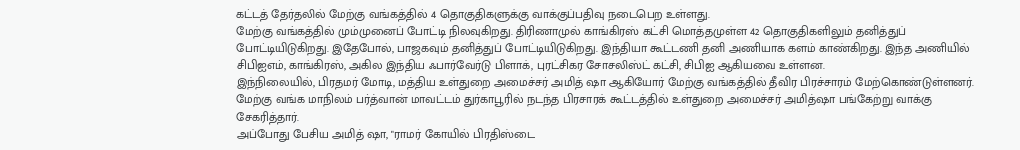கட்டத் தேர்தலில் மேற்கு வங்கத்தில் 4 தொகுதிகளுக்கு வாக்குப்பதிவு நடைபெற உள்ளது.
மேற்கு வங்கத்தில் மும்முனைப் போட்டி நிலவுகிறது. திரிணாமுல் காங்கிரஸ் கட்சி மொத்தமுள்ள 42 தொகுதிகளிலும் தனித்துப் போட்டியிடுகிறது. இதேபோல், பாஜகவும் தனித்துப் போட்டியிடுகிறது. இந்தியா கூட்டணி தனி அணியாக களம் காண்கிறது. இந்த அணியில் சிபிஐஎம், காங்கிரஸ், அகில இந்திய ஃபார்வேர்டு பிளாக், புரட்சிகர சோசலிஸ்ட் கட்சி, சிபிஐ ஆகியவை உள்ளன.
இந்நிலையில், பிரதமர் மோடி, மத்திய உள்துறை அமைச்சர் அமித் ஷா ஆகியோர் மேற்கு வங்கத்தில் தீவிர பிரச்சாரம் மேற்கொண்டுள்ளனர். மேற்கு வங்க மாநிலம் பர்த்வான் மாவட்டம் துர்காபூரில் நடந்த பிரசாரக் கூட்டத்தில் உள்துறை அமைச்சர் அமித்ஷா பங்கேற்று வாக்கு சேகரித்தார்.
அப்போது பேசிய அமித் ஷா, "ராமர் கோயில் பிரதிஸ்டை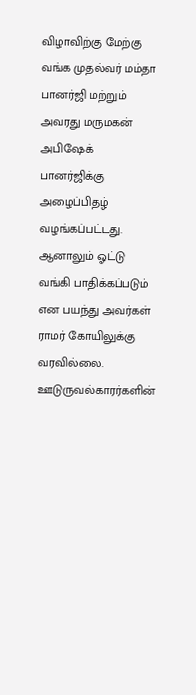விழாவிற்கு மேற்கு வங்க முதல்வர் மம்தா பானர்ஜி மற்றும் அவரது மருமகன் அபிஷேக் பானர்ஜிக்கு அழைப்பிதழ் வழங்கப்பட்டது. ஆனாலும் ஓட்டு வங்கி பாதிக்கப்படும் என பயந்து அவர்கள் ராமர் கோயிலுக்கு வரவில்லை.
ஊடுருவல்காரர்களின்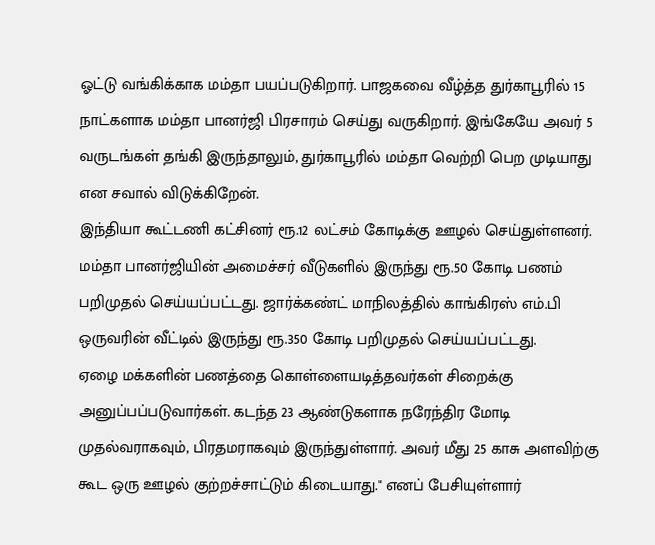ஓட்டு வங்கிக்காக மம்தா பயப்படுகிறார். பாஜகவை வீழ்த்த துர்காபூரில் 15 நாட்களாக மம்தா பானர்ஜி பிரசாரம் செய்து வருகிறார். இங்கேயே அவர் 5 வருடங்கள் தங்கி இருந்தாலும், துர்காபூரில் மம்தா வெற்றி பெற முடியாது என சவால் விடுக்கிறேன்.
இந்தியா கூட்டணி கட்சினர் ரூ.12 லட்சம் கோடிக்கு ஊழல் செய்துள்ளனர். மம்தா பானர்ஜியின் அமைச்சர் வீடுகளில் இருந்து ரூ.50 கோடி பணம் பறிமுதல் செய்யப்பட்டது. ஜார்க்கண்ட் மாநிலத்தில் காங்கிரஸ் எம்.பி ஒருவரின் வீட்டில் இருந்து ரூ.350 கோடி பறிமுதல் செய்யப்பட்டது.
ஏழை மக்களின் பணத்தை கொள்ளையடித்தவர்கள் சிறைக்கு அனுப்பப்படுவார்கள். கடந்த 23 ஆண்டுகளாக நரேந்திர மோடி முதல்வராகவும், பிரதமராகவும் இருந்துள்ளார். அவர் மீது 25 காசு அளவிற்கு கூட ஒரு ஊழல் குற்றச்சாட்டும் கிடையாது." எனப் பேசியுள்ளார்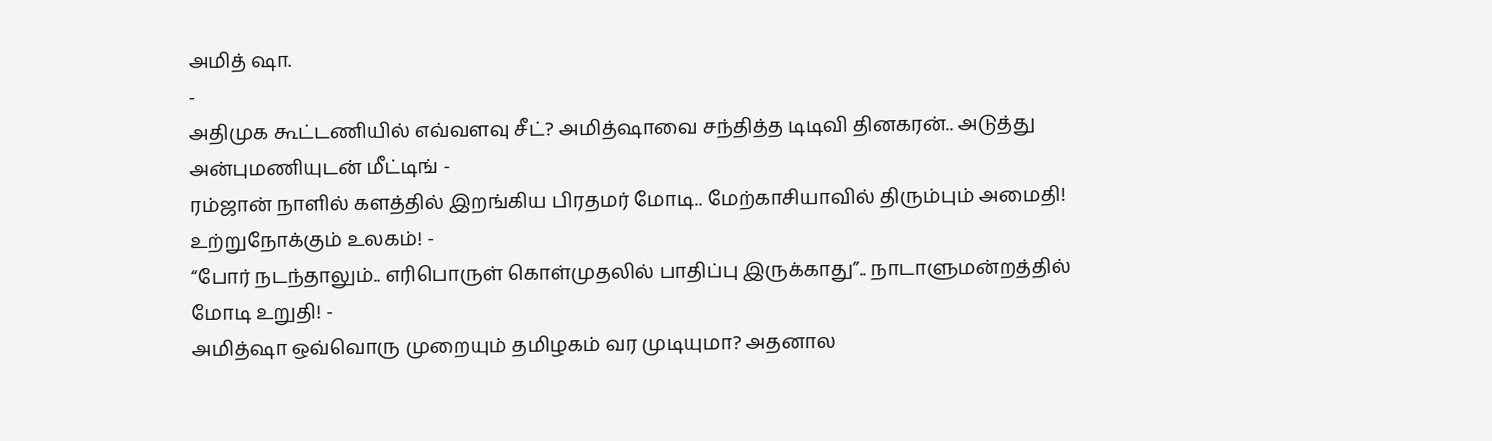அமித் ஷா.
-
அதிமுக கூட்டணியில் எவ்வளவு சீட்? அமித்ஷாவை சந்தித்த டிடிவி தினகரன்.. அடுத்து அன்புமணியுடன் மீட்டிங் -
ரம்ஜான் நாளில் களத்தில் இறங்கிய பிரதமர் மோடி.. மேற்காசியாவில் திரும்பும் அமைதி! உற்றுநோக்கும் உலகம்! -
“போர் நடந்தாலும்.. எரிபொருள் கொள்முதலில் பாதிப்பு இருக்காது”.. நாடாளுமன்றத்தில் மோடி உறுதி! -
அமித்ஷா ஒவ்வொரு முறையும் தமிழகம் வர முடியுமா? அதனால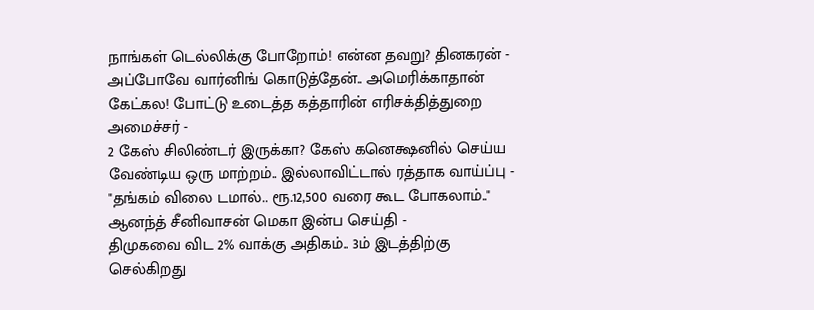நாங்கள் டெல்லிக்கு போறோம்! என்ன தவறு? தினகரன் -
அப்போவே வார்னிங் கொடுத்தேன்.. அமெரிக்காதான் கேட்கல! போட்டு உடைத்த கத்தாரின் எரிசக்தித்துறை அமைச்சர் -
2 கேஸ் சிலிண்டர் இருக்கா? கேஸ் கனெக்ஷனில் செய்ய வேண்டிய ஒரு மாற்றம்.. இல்லாவிட்டால் ரத்தாக வாய்ப்பு -
"தங்கம் விலை டமால்.. ரூ.12,500 வரை கூட போகலாம்.." ஆனந்த் சீனிவாசன் மெகா இன்ப செய்தி -
திமுகவை விட 2% வாக்கு அதிகம்.. 3ம் இடத்திற்கு செல்கிறது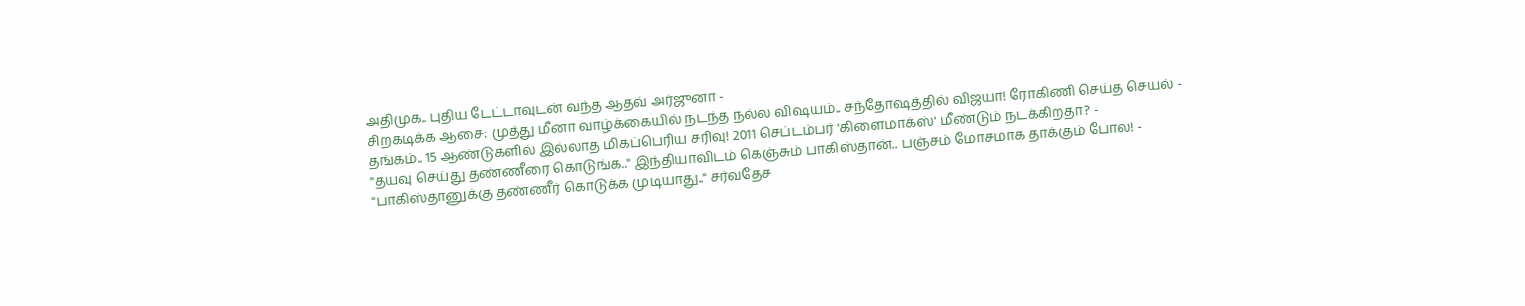அதிமுக.. புதிய டேட்டாவுடன் வந்த ஆதவ் அர்ஜுனா -
சிறகடிக்க ஆசை: முத்து மீனா வாழ்க்கையில் நடந்த நல்ல விஷயம்.. சந்தோஷத்தில் விஜயா! ரோகிணி செய்த செயல் -
தங்கம்.. 15 ஆண்டுகளில் இல்லாத மிகப்பெரிய சரிவு! 2011 செப்டம்பர் 'கிளைமாக்ஸ்' மீண்டும் நடக்கிறதா? -
"தயவு செய்து தண்ணீரை கொடுங்க.." இந்தியாவிடம் கெஞ்சும் பாகிஸ்தான்.. பஞ்சம் மோசமாக தாக்கும் போல! -
"பாகிஸ்தானுக்கு தண்ணீர் கொடுக்க முடியாது.." சர்வதேச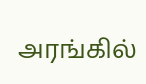அரங்கில்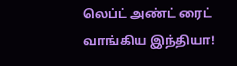லெப்ட் அண்ட் ரைட் வாங்கிய இந்தியா!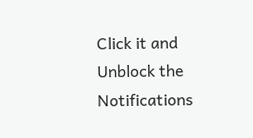Click it and Unblock the Notifications